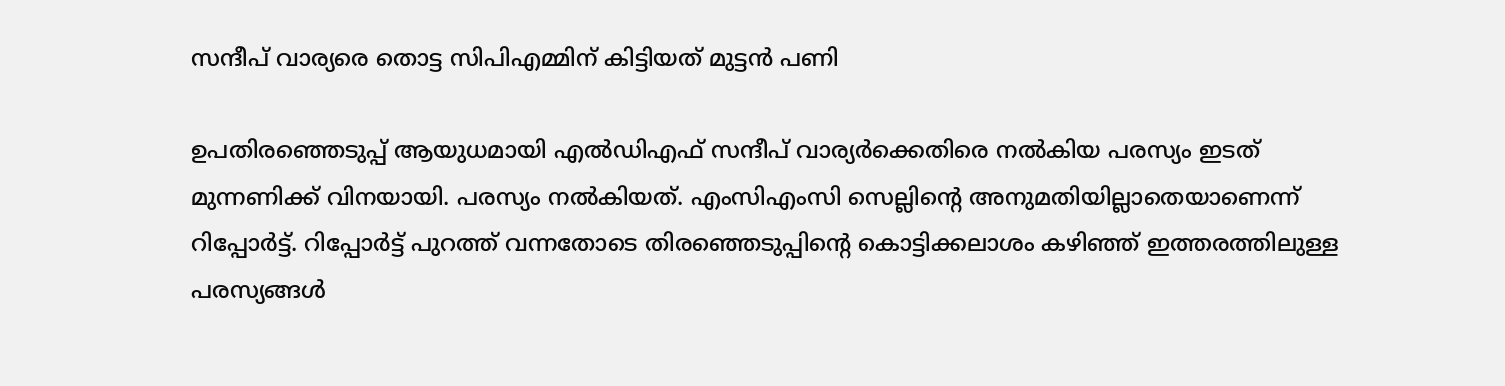സന്ദീപ് വാര്യരെ തൊട്ട സിപിഎമ്മിന് കിട്ടിയത് മുട്ടന്‍ പണി

ഉപതിരഞ്ഞെടുപ്പ് ആയുധമായി എല്‍ഡിഎഫ് സന്ദീപ് വാര്യര്‍ക്കെതിരെ നല്‍കിയ പരസ്യം ഇടത് മുന്നണിക്ക് വിനയായി. പരസ്യം നല്‍കിയത്. എംസിഎംസി സെല്ലിന്റെ അനുമതിയില്ലാതെയാണെന്ന് റിപ്പോര്‍ട്ട്. റിപ്പോര്‍ട്ട് പുറത്ത് വന്നതോടെ തിരഞ്ഞെടുപ്പിന്റെ കൊട്ടിക്കലാശം കഴിഞ്ഞ് ഇത്തരത്തിലുള്ള പരസ്യങ്ങള്‍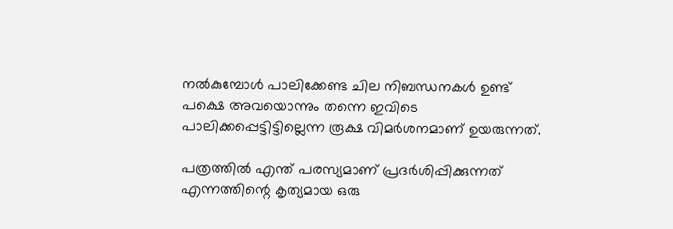നല്‍കുമ്പോള്‍ പാലിക്കേണ്ട ചില നിബന്ധനകള്‍ ഉണ്ട് പക്ഷെ അവയൊന്നും തന്നെ ഇവിടെ പാലിക്കപ്പെട്ടിട്ടില്ലെന്ന രൂക്ഷ വിമര്‍ശനമാണ് ഉയരുന്നത്.

പത്രത്തില്‍ എന്ത് പരസ്യമാണ് പ്രദര്‍ശിപ്പിക്കുന്നത് എന്നത്തിന്റെ കൃത്യമായ ഒരു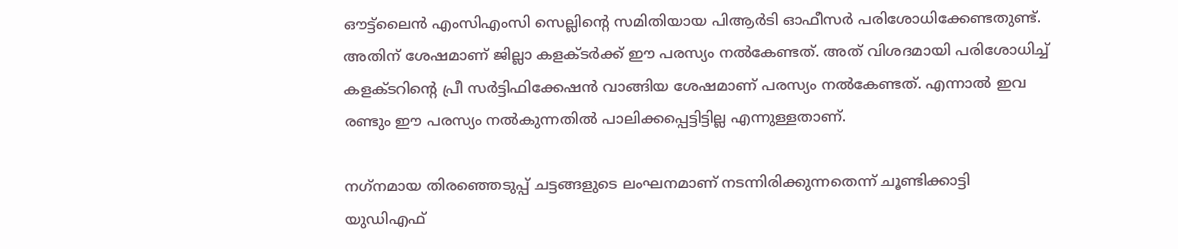ഔട്ട്‌ലൈന്‍ എംസിഎംസി സെല്ലിന്റെ സമിതിയായ പിആര്‍ടി ഓഫീസര്‍ പരിശോധിക്കേണ്ടതുണ്ട്. അതിന് ശേഷമാണ് ജില്ലാ കളക്ടര്‍ക്ക് ഈ പരസ്യം നല്‍കേണ്ടത്. അത് വിശദമായി പരിശോധിച്ച് കളക്ടറിന്റെ പ്രീ സര്‍ട്ടിഫിക്കേഷന്‍ വാങ്ങിയ ശേഷമാണ് പരസ്യം നല്‍കേണ്ടത്. എന്നാല്‍ ഇവ രണ്ടും ഈ പരസ്യം നല്‍കുന്നതില്‍ പാലിക്കപ്പെട്ടിട്ടില്ല എന്നുള്ളതാണ്.

നഗ്‌നമായ തിരഞ്ഞെടുപ്പ് ചട്ടങ്ങളുടെ ലംഘനമാണ് നടന്നിരിക്കുന്നതെന്ന് ചൂണ്ടിക്കാട്ടി യുഡിഎഫ്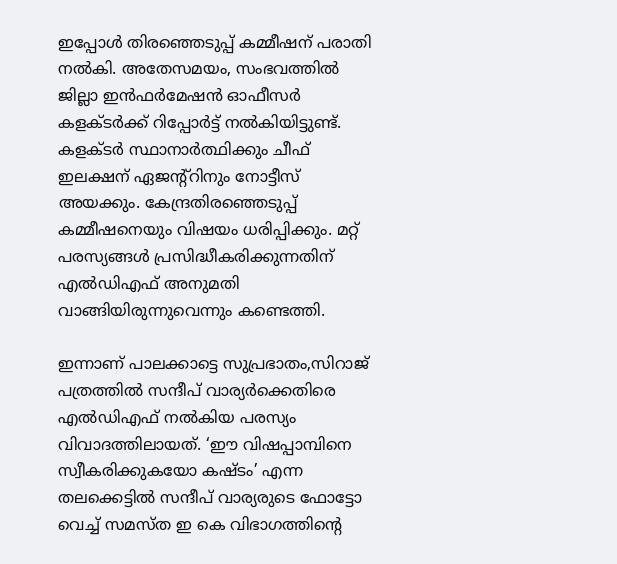ഇപ്പോള്‍ തിരഞ്ഞെടുപ്പ് കമ്മീഷന് പരാതി നല്‍കി. അതേസമയം, സംഭവത്തില്‍ ജില്ലാ ഇന്‍ഫര്‍മേഷന്‍ ഓഫീസര്‍ കളക്ടര്‍ക്ക് റിപ്പോര്‍ട്ട് നല്‍കിയിട്ടുണ്ട്. കളക്ടര്‍ സ്ഥാനാര്‍ത്ഥിക്കും ചീഫ് ഇലക്ഷന് ഏജന്റ്‌റിനും നോട്ടീസ് അയക്കും. കേന്ദ്രതിരഞ്ഞെടുപ്പ് കമ്മീഷനെയും വിഷയം ധരിപ്പിക്കും. മറ്റ് പരസ്യങ്ങള്‍ പ്രസിദ്ധീകരിക്കുന്നതിന് എല്‍ഡിഎഫ് അനുമതി വാങ്ങിയിരുന്നുവെന്നും കണ്ടെത്തി.

ഇന്നാണ് പാലക്കാട്ടെ സുപ്രഭാതം,സിറാജ് പത്രത്തില്‍ സന്ദീപ് വാര്യര്‍ക്കെതിരെ എല്‍ഡിഎഫ് നല്‍കിയ പരസ്യം വിവാദത്തിലായത്. ‘ഈ വിഷപ്പാമ്പിനെ സ്വീകരിക്കുകയോ കഷ്ടം’ എന്ന തലക്കെട്ടില്‍ സന്ദീപ് വാര്യരുടെ ഫോട്ടോ വെച്ച് സമസ്ത ഇ കെ വിഭാഗത്തിന്റെ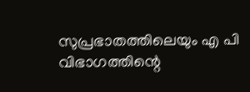സുപ്രഭാതത്തിലെയും എ പി വിഭാഗത്തിന്റെ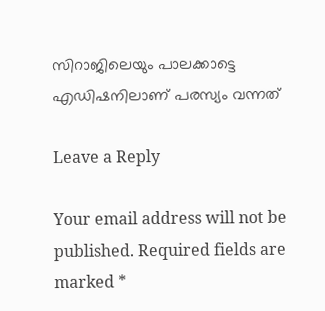സിറാജിലെയും പാലക്കാട്ടെ എഡിഷനിലാണ് പരസ്യം വന്നത്

Leave a Reply

Your email address will not be published. Required fields are marked *